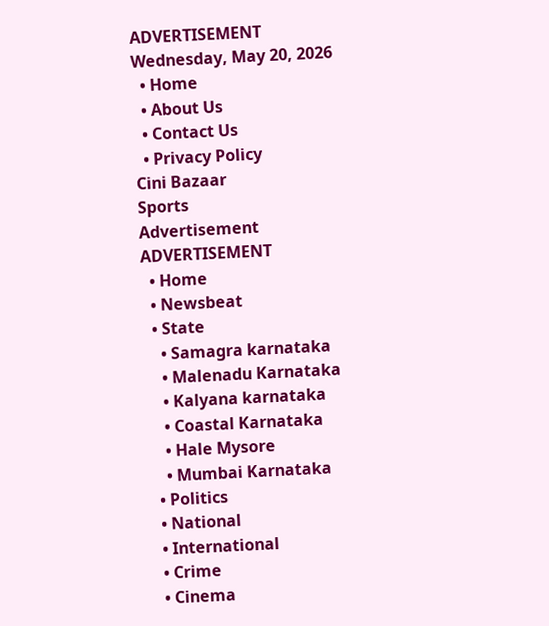ADVERTISEMENT
Wednesday, May 20, 2026
  • Home
  • About Us
  • Contact Us
  • Privacy Policy
Cini Bazaar
Sports
Advertisement
ADVERTISEMENT
  • Home
  • Newsbeat
  • State
    • Samagra karnataka
    • Malenadu Karnataka
    • Kalyana karnataka
    • Coastal Karnataka
    • Hale Mysore
    • Mumbai Karnataka
  • Politics
  • National
  • International
  • Crime
  • Cinema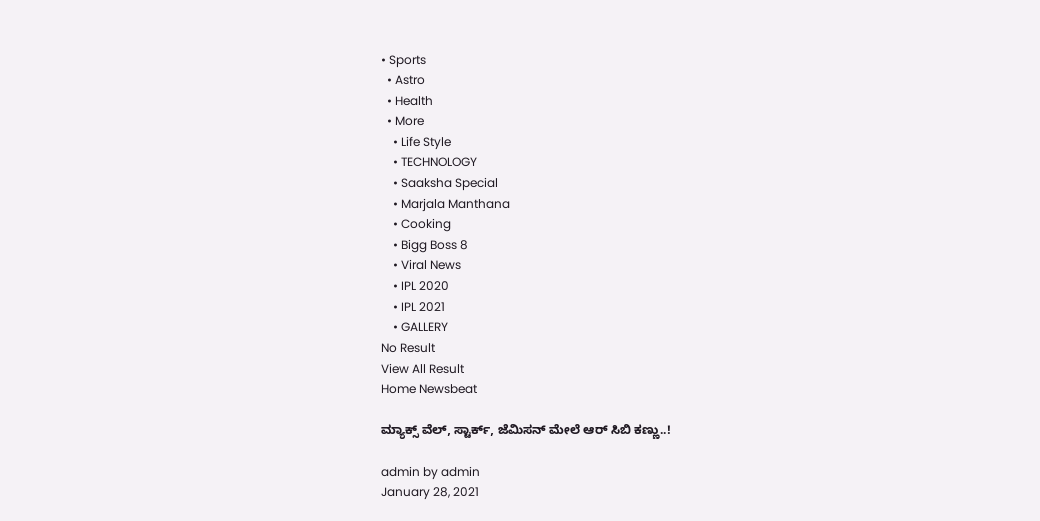• Sports
  • Astro
  • Health
  • More
    • Life Style
    • TECHNOLOGY
    • Saaksha Special
    • Marjala Manthana
    • Cooking
    • Bigg Boss 8
    • Viral News
    • IPL 2020
    • IPL 2021
    • GALLERY
No Result
View All Result
Home Newsbeat

ಮ್ಯಾಕ್ಸ್ ವೆಲ್, ಸ್ಟಾರ್ಕ್, ಜೆಮಿಸನ್ ಮೇಲೆ ಆರ್ ಸಿಬಿ ಕಣ್ಣು..!

admin by admin
January 28, 2021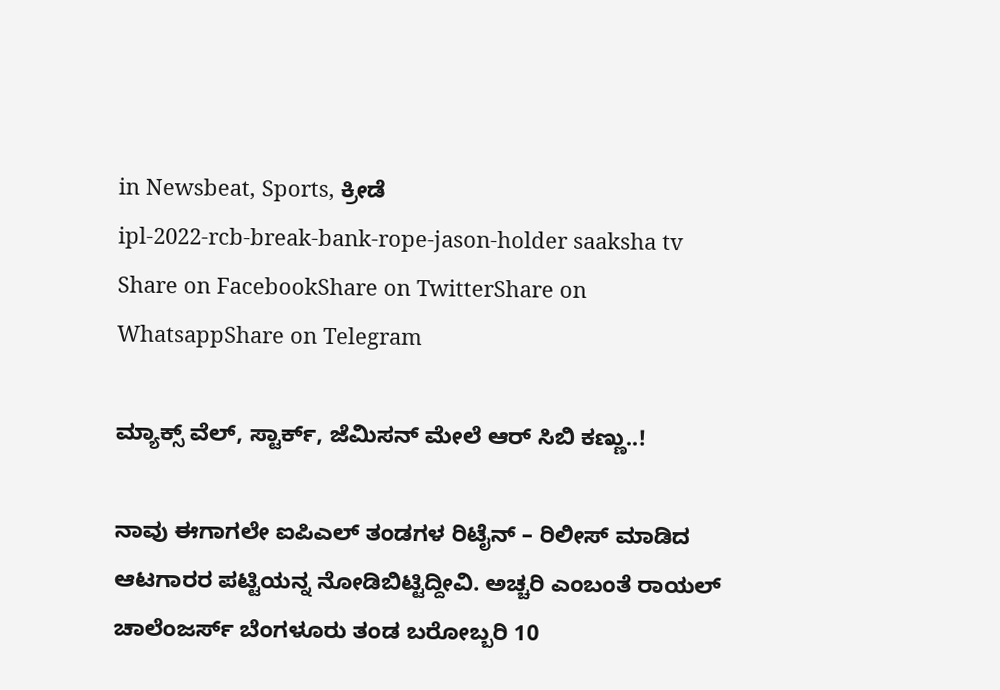in Newsbeat, Sports, ಕ್ರೀಡೆ
ipl-2022-rcb-break-bank-rope-jason-holder saaksha tv
Share on FacebookShare on TwitterShare on WhatsappShare on Telegram

ಮ್ಯಾಕ್ಸ್ ವೆಲ್, ಸ್ಟಾರ್ಕ್, ಜೆಮಿಸನ್ ಮೇಲೆ ಆರ್ ಸಿಬಿ ಕಣ್ಣು..!

ನಾವು ಈಗಾಗಲೇ ಐಪಿಎಲ್ ತಂಡಗಳ ರಿಟೈನ್ – ರಿಲೀಸ್ ಮಾಡಿದ ಆಟಗಾರರ ಪಟ್ಟಿಯನ್ನ ನೋಡಿಬಿಟ್ಟಿದ್ದೀವಿ. ಅಚ್ಚರಿ ಎಂಬಂತೆ ರಾಯಲ್ ಚಾಲೆಂಜರ್ಸ್ ಬೆಂಗಳೂರು ತಂಡ ಬರೋಬ್ಬರಿ 10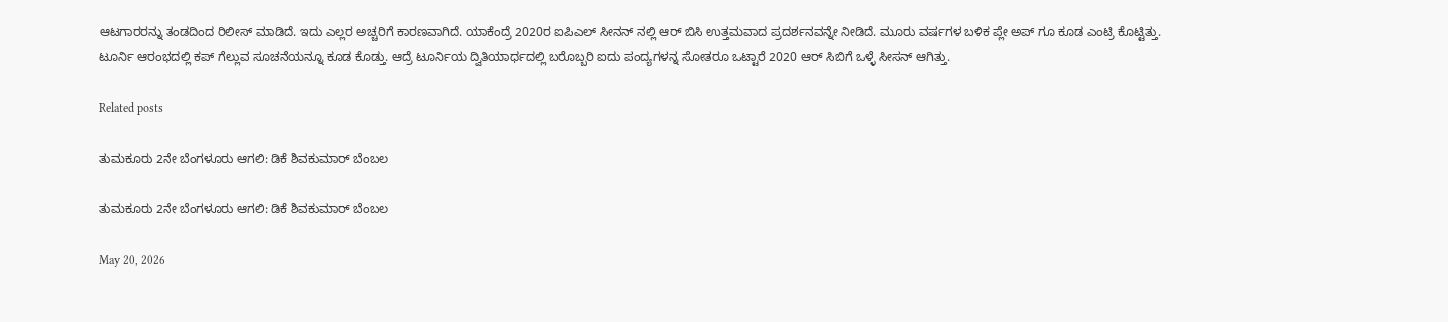ಆಟಗಾರರನ್ನು ತಂಡದಿಂದ ರಿಲೀಸ್ ಮಾಡಿದೆ. ಇದು ಎಲ್ಲರ ಅಚ್ಚರಿಗೆ ಕಾರಣವಾಗಿದೆ. ಯಾಕೆಂದ್ರೆ 2020ರ ಐಪಿಎಲ್ ಸೀನನ್ ನಲ್ಲಿ ಆರ್ ಬಿಸಿ ಉತ್ತಮವಾದ ಪ್ರದರ್ಶನವನ್ನೇ ನೀಡಿದೆ. ಮೂರು ವರ್ಷಗಳ ಬಳಿಕ ಪ್ಲೇ ಅಪ್ ಗೂ ಕೂಡ ಎಂಟ್ರಿ ಕೊಟ್ಟಿತ್ತು. ಟೂರ್ನಿ ಆರಂಭದಲ್ಲಿ ಕಪ್ ಗೆಲ್ಲುವ ಸೂಚನೆಯನ್ನೂ ಕೂಡ ಕೊಡ್ತು. ಆದ್ರೆ ಟೂರ್ನಿಯ ದ್ವಿತಿಯಾರ್ಧದಲ್ಲಿ ಬರೊಬ್ಬರಿ ಐದು ಪಂದ್ಯಗಳನ್ನ ಸೋತರೂ ಒಟ್ಟಾರೆ 2020 ಆರ್ ಸಿಬಿಗೆ ಒಳ್ಳೆ ಸೀಸನ್ ಆಗಿತ್ತು.

Related posts

ತುಮಕೂರು 2ನೇ ಬೆಂಗಳೂರು ಆಗಲಿ: ಡಿಕೆ ಶಿವಕುಮಾರ್ ಬೆಂಬಲ

ತುಮಕೂರು 2ನೇ ಬೆಂಗಳೂರು ಆಗಲಿ: ಡಿಕೆ ಶಿವಕುಮಾರ್ ಬೆಂಬಲ

May 20, 2026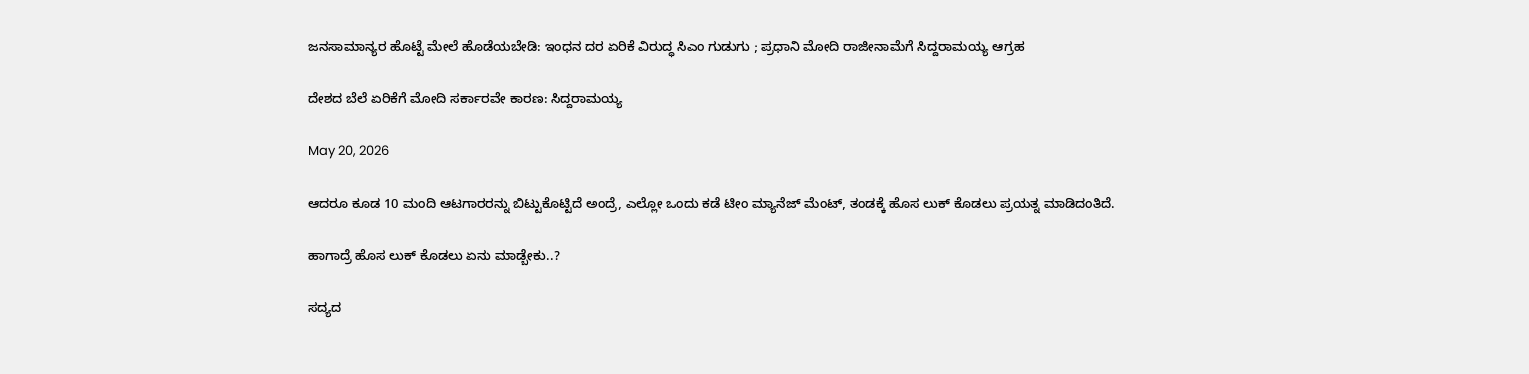ಜನಸಾಮಾನ್ಯರ ಹೊಟ್ಟೆ ಮೇಲೆ ಹೊಡೆಯಬೇಡಿ: ಇಂಧನ ದರ ಏರಿಕೆ ವಿರುದ್ಧ ಸಿಎಂ ಗುಡುಗು ; ಪ್ರಧಾನಿ ಮೋದಿ ರಾಜೀನಾಮೆಗೆ ಸಿದ್ದರಾಮಯ್ಯ ಆಗ್ರಹ

ದೇಶದ ಬೆಲೆ ಏರಿಕೆಗೆ ಮೋದಿ ಸರ್ಕಾರವೇ ಕಾರಣ: ಸಿದ್ದರಾಮಯ್ಯ

May 20, 2026

ಆದರೂ ಕೂಡ 10 ಮಂದಿ ಆಟಗಾರರನ್ನು ಬಿಟ್ಟುಕೊಟ್ಟಿದೆ ಅಂದ್ರೆ, ಎಲ್ಲೋ ಒಂದು ಕಡೆ ಟೀಂ ಮ್ಯಾನೆಜ್ ಮೆಂಟ್, ತಂಡಕ್ಕೆ ಹೊಸ ಲುಕ್ ಕೊಡಲು ಪ್ರಯತ್ನ ಮಾಡಿದಂತಿದೆ.

ಹಾಗಾದ್ರೆ ಹೊಸ ಲುಕ್ ಕೊಡಲು ಏನು ಮಾಡ್ಬೇಕು..?

ಸದ್ಯದ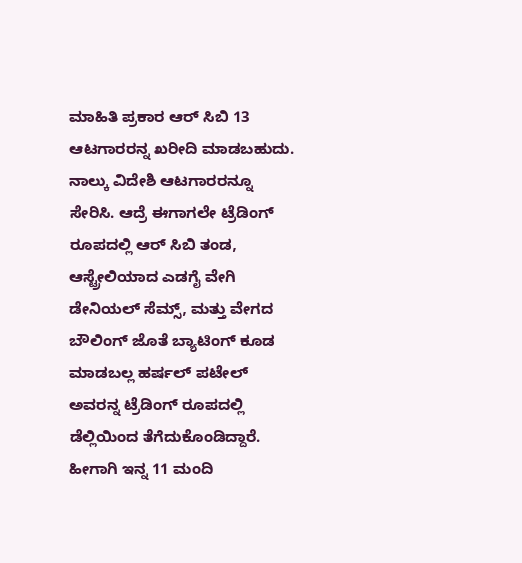ಮಾಹಿತಿ ಪ್ರಕಾರ ಆರ್ ಸಿಬಿ 13 ಆಟಗಾರರನ್ನ ಖರೀದಿ ಮಾಡಬಹುದು. ನಾಲ್ಕು ವಿದೇಶಿ ಆಟಗಾರರನ್ನೂ ಸೇರಿಸಿ. ಆದ್ರೆ ಈಗಾಗಲೇ ಟ್ರೆಡಿಂಗ್ ರೂಪದಲ್ಲಿ ಆರ್ ಸಿಬಿ ತಂಡ, ಆಸ್ಟ್ರೇಲಿಯಾದ ಎಡಗೈ ವೇಗಿ ಡೇನಿಯಲ್ ಸೆಮ್ಸ್, ಮತ್ತು ವೇಗದ ಬೌಲಿಂಗ್ ಜೊತೆ ಬ್ಯಾಟಿಂಗ್ ಕೂಡ ಮಾಡಬಲ್ಲ ಹರ್ಷಲ್ ಪಟೇಲ್ ಅವರನ್ನ ಟ್ರೆಡಿಂಗ್ ರೂಪದಲ್ಲಿ ಡೆಲ್ಲಿಯಿಂದ ತೆಗೆದುಕೊಂಡಿದ್ದಾರೆ. ಹೀಗಾಗಿ ಇನ್ನ 11 ಮಂದಿ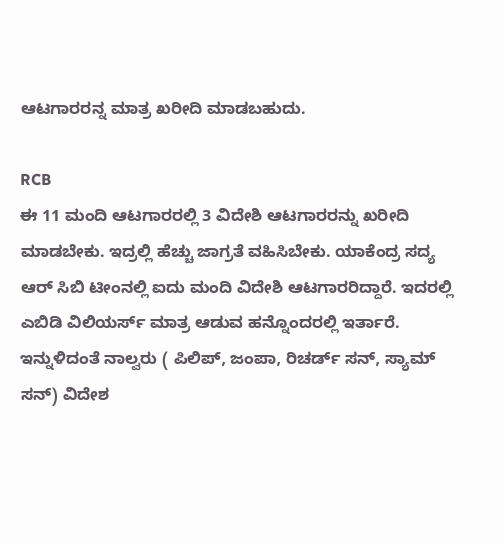ಆಟಗಾರರನ್ನ ಮಾತ್ರ ಖರೀದಿ ಮಾಡಬಹುದು.

RCB
ಈ 11 ಮಂದಿ ಆಟಗಾರರಲ್ಲಿ 3 ವಿದೇಶಿ ಆಟಗಾರರನ್ನು ಖರೀದಿ ಮಾಡಬೇಕು. ಇದ್ರಲ್ಲಿ ಹೆಚ್ಚು ಜಾಗ್ರತೆ ವಹಿಸಿಬೇಕು. ಯಾಕೆಂದ್ರ ಸದ್ಯ ಆರ್ ಸಿಬಿ ಟೀಂನಲ್ಲಿ ಐದು ಮಂದಿ ವಿದೇಶಿ ಆಟಗಾರರಿದ್ದಾರೆ. ಇದರಲ್ಲಿ ಎಬಿಡಿ ವಿಲಿಯರ್ಸ್ ಮಾತ್ರ ಆಡುವ ಹನ್ನೊಂದರಲ್ಲಿ ಇರ್ತಾರೆ. ಇನ್ನುಳಿದಂತೆ ನಾಲ್ವರು ( ಪಿಲಿಪ್, ಜಂಪಾ, ರಿಚರ್ಡ್ ಸನ್, ಸ್ಯಾಮ್ ಸನ್) ವಿದೇಶ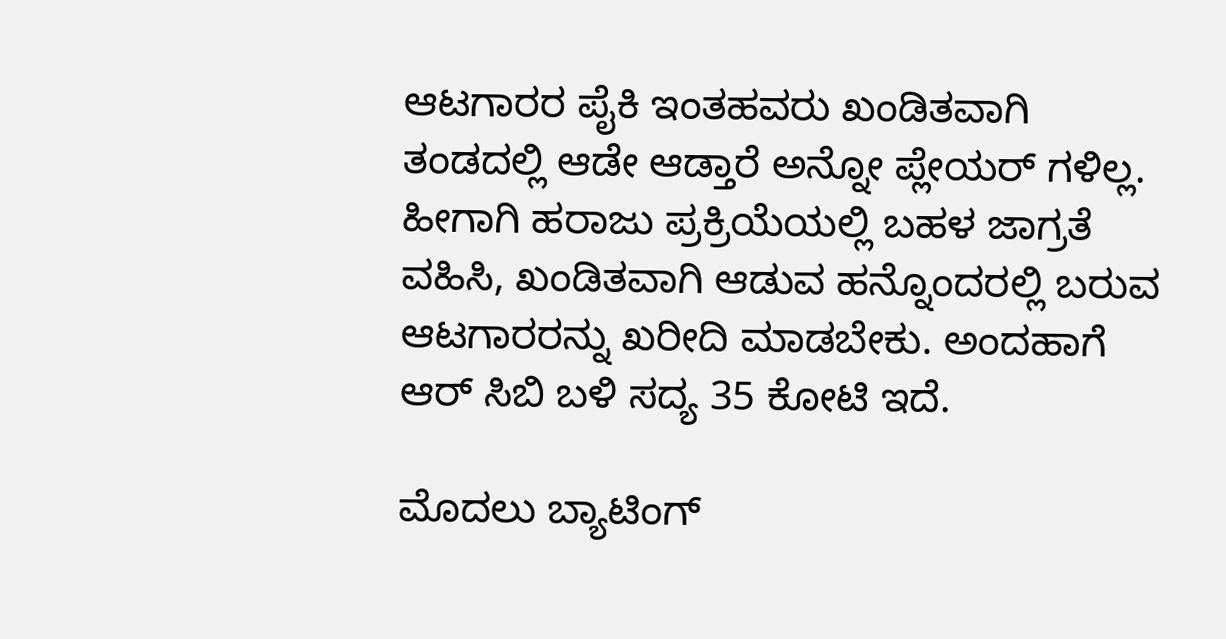ಆಟಗಾರರ ಪೈಕಿ ಇಂತಹವರು ಖಂಡಿತವಾಗಿ ತಂಡದಲ್ಲಿ ಆಡೇ ಆಡ್ತಾರೆ ಅನ್ನೋ ಪ್ಲೇಯರ್ ಗಳಿಲ್ಲ. ಹೀಗಾಗಿ ಹರಾಜು ಪ್ರಕ್ರಿಯೆಯಲ್ಲಿ ಬಹಳ ಜಾಗ್ರತೆ ವಹಿಸಿ, ಖಂಡಿತವಾಗಿ ಆಡುವ ಹನ್ನೊಂದರಲ್ಲಿ ಬರುವ ಆಟಗಾರರನ್ನು ಖರೀದಿ ಮಾಡಬೇಕು. ಅಂದಹಾಗೆ ಆರ್ ಸಿಬಿ ಬಳಿ ಸದ್ಯ 35 ಕೋಟಿ ಇದೆ.

ಮೊದಲು ಬ್ಯಾಟಿಂಗ್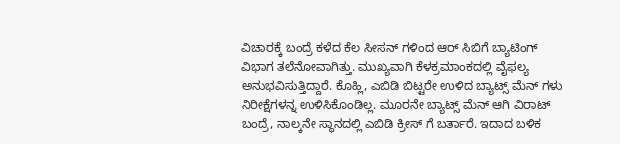ವಿಚಾರಕ್ಕೆ ಬಂದ್ರೆ ಕಳೆದ ಕೆಲ ಸೀಸನ್ ಗಳಿಂದ ಆರ್ ಸಿಬಿಗೆ ಬ್ಯಾಟಿಂಗ್ ವಿಭಾಗ ತಲೆನೋವಾಗಿತ್ತು. ಮುಖ್ಯವಾಗಿ ಕೆಳಕ್ರಮಾಂಕದಲ್ಲಿ ವೈಫಲ್ಯ ಅನುಭವಿಸುತ್ತಿದ್ದಾರೆ. ಕೊಹ್ಲಿ, ಎಬಿಡಿ ಬಿಟ್ಟರೇ ಉಳಿದ ಬ್ಯಾಟ್ಸ್ ಮೆನ್ ಗಳು ನಿರೀಕ್ಷೆಗಳನ್ನ ಉಳಿಸಿಕೊಂಡಿಲ್ಲ. ಮೂರನೇ ಬ್ಯಾಟ್ಸ್ ಮೆನ್ ಆಗಿ ವಿರಾಟ್ ಬಂದ್ರೆ, ನಾಲ್ಕನೇ ಸ್ಥಾನದಲ್ಲಿ ಎಬಿಡಿ ಕ್ರೀಸ್ ಗೆ ಬರ್ತಾರೆ. ಇದಾದ ಬಳಿಕ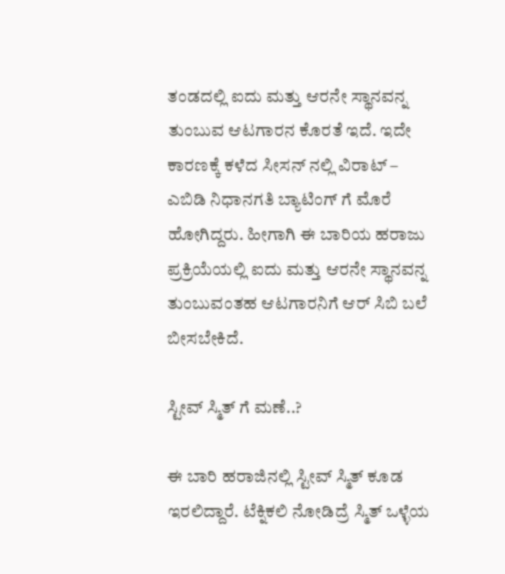ತಂಡದಲ್ಲಿ ಐದು ಮತ್ತು ಆರನೇ ಸ್ಥಾನವನ್ನ ತುಂಬುವ ಆಟಗಾರನ ಕೊರತೆ ಇದೆ. ಇದೇ ಕಾರಣಕ್ಕೆ ಕಳೆದ ಸೀಸನ್ ನಲ್ಲಿ ವಿರಾಟ್ – ಎಬಿಡಿ ನಿಧಾನಗತಿ ಬ್ಯಾಟಿಂಗ್ ಗೆ ಮೊರೆ ಹೋಗಿದ್ದರು. ಹೀಗಾಗಿ ಈ ಬಾರಿಯ ಹರಾಜು ಪ್ರಕ್ರಿಯೆಯಲ್ಲಿ ಐದು ಮತ್ತು ಆರನೇ ಸ್ಥಾನವನ್ನ ತುಂಬುವಂತಹ ಆಟಗಾರನಿಗೆ ಆರ್ ಸಿಬಿ ಬಲೆ ಬೀಸಬೇಕಿದೆ.

ಸ್ಟೀವ್ ಸ್ಮಿತ್ ಗೆ ಮಣೆ..?

ಈ ಬಾರಿ ಹರಾಜಿನಲ್ಲಿ ಸ್ಟೀವ್ ಸ್ಮಿತ್ ಕೂಡ ಇರಲಿದ್ದಾರೆ. ಟೆಕ್ನಿಕಲಿ ನೋಡಿದ್ರೆ ಸ್ಮಿತ್ ಒಳ್ಳೆಯ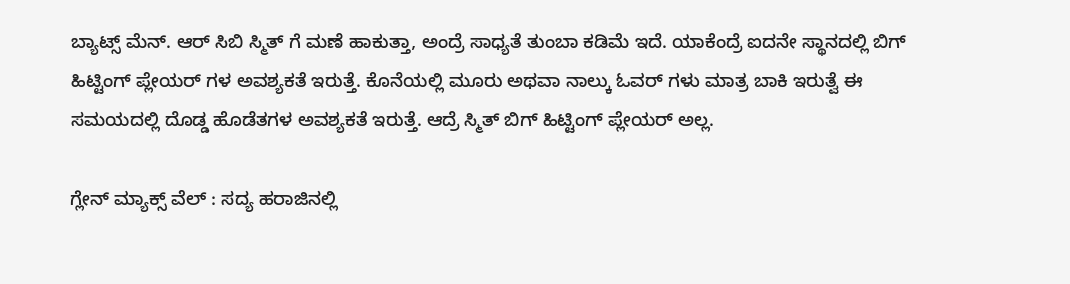ಬ್ಯಾಟ್ಸ್ ಮೆನ್. ಆರ್ ಸಿಬಿ ಸ್ಮಿತ್ ಗೆ ಮಣೆ ಹಾಕುತ್ತಾ, ಅಂದ್ರೆ ಸಾಧ್ಯತೆ ತುಂಬಾ ಕಡಿಮೆ ಇದೆ. ಯಾಕೆಂದ್ರೆ ಐದನೇ ಸ್ಥಾನದಲ್ಲಿ ಬಿಗ್ ಹಿಟ್ಟಿಂಗ್ ಪ್ಲೇಯರ್ ಗಳ ಅವಶ್ಯಕತೆ ಇರುತ್ತೆ. ಕೊನೆಯಲ್ಲಿ ಮೂರು ಅಥವಾ ನಾಲ್ಕು ಓವರ್ ಗಳು ಮಾತ್ರ ಬಾಕಿ ಇರುತ್ವೆ ಈ ಸಮಯದಲ್ಲಿ ದೊಡ್ಡ ಹೊಡೆತಗಳ ಅವಶ್ಯಕತೆ ಇರುತ್ತೆ. ಆದ್ರೆ ಸ್ಮಿತ್ ಬಿಗ್ ಹಿಟ್ಟಿಂಗ್ ಪ್ಲೇಯರ್ ಅಲ್ಲ.

ಗ್ಲೇನ್ ಮ್ಯಾಕ್ಸ್ ವೆಲ್ : ಸದ್ಯ ಹರಾಜಿನಲ್ಲಿ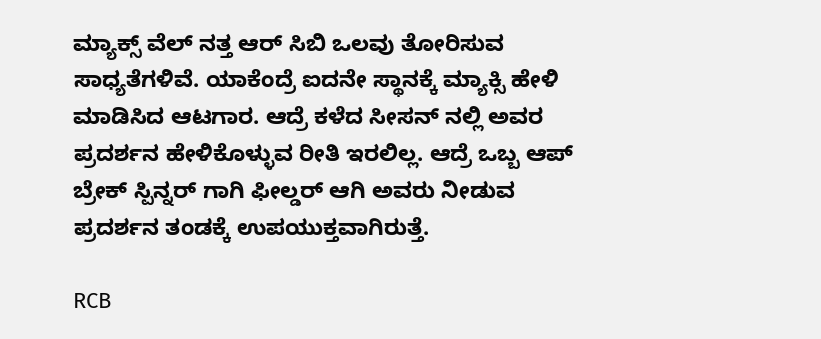ಮ್ಯಾಕ್ಸ್ ವೆಲ್ ನತ್ತ ಆರ್ ಸಿಬಿ ಒಲವು ತೋರಿಸುವ ಸಾಧ್ಯತೆಗಳಿವೆ. ಯಾಕೆಂದ್ರೆ ಐದನೇ ಸ್ಥಾನಕ್ಕೆ ಮ್ಯಾಕ್ಸಿ ಹೇಳಿ ಮಾಡಿಸಿದ ಆಟಗಾರ. ಆದ್ರೆ ಕಳೆದ ಸೀಸನ್ ನಲ್ಲಿ ಅವರ ಪ್ರದರ್ಶನ ಹೇಳಿಕೊಳ್ಳುವ ರೀತಿ ಇರಲಿಲ್ಲ. ಆದ್ರೆ ಒಬ್ಬ ಆಪ್ ಬ್ರೇಕ್ ಸ್ಪಿನ್ನರ್ ಗಾಗಿ ಫೀಲ್ಡರ್ ಆಗಿ ಅವರು ನೀಡುವ ಪ್ರದರ್ಶನ ತಂಡಕ್ಕೆ ಉಪಯುಕ್ತವಾಗಿರುತ್ತೆ.

RCB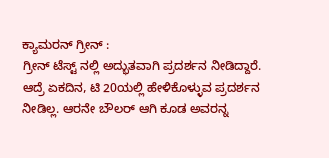ಕ್ಯಾಮರನ್ ಗ್ರೀನ್ :
ಗ್ರೀನ್ ಟೆಸ್ಟ್ ನಲ್ಲಿ ಅದ್ಭುತವಾಗಿ ಪ್ರದರ್ಶನ ನೀಡಿದ್ದಾರೆ. ಆದ್ರೆ ಏಕದಿನ, ಟಿ 20ಯಲ್ಲಿ ಹೇಳಿಕೊಳ್ಳುವ ಪ್ರದರ್ಶನ ನೀಡಿಲ್ಲ. ಆರನೇ ಬೌಲರ್ ಆಗಿ ಕೂಡ ಅವರನ್ನ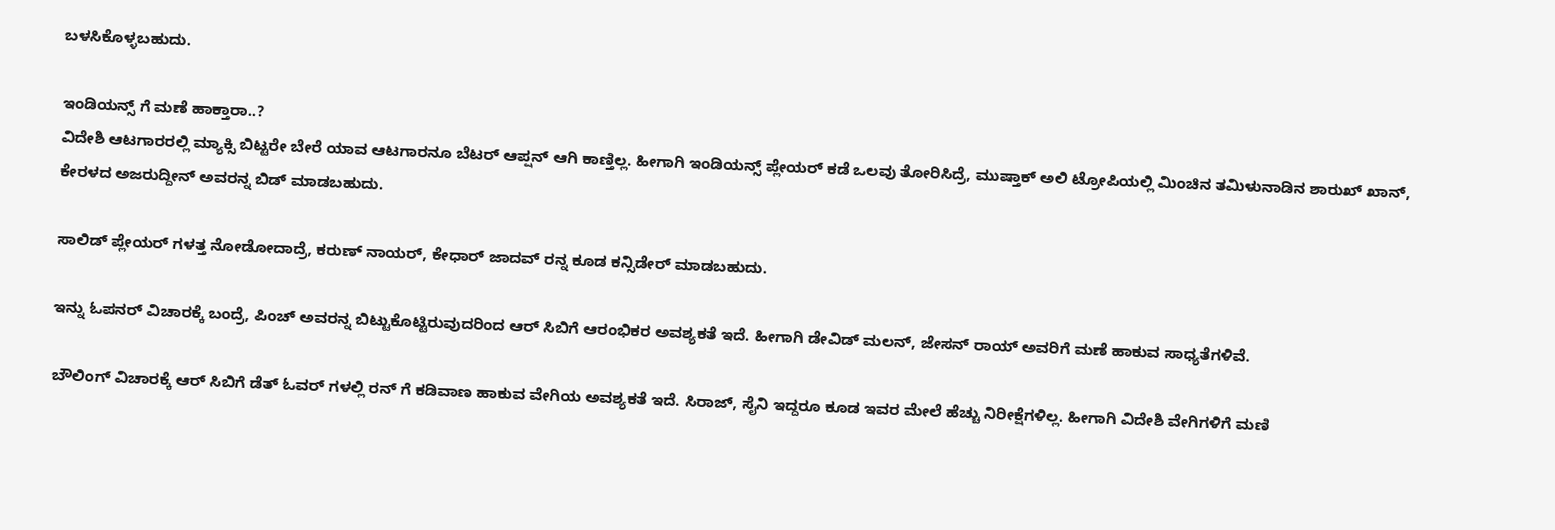ಬಳಸಿಕೊಳ್ಳಬಹುದು.

ಇಂಡಿಯನ್ಸ್ ಗೆ ಮಣೆ ಹಾಕ್ತಾರಾ..?
ವಿದೇಶಿ ಆಟಗಾರರಲ್ಲಿ ಮ್ಯಾಕ್ಸಿ ಬಿಟ್ಟರೇ ಬೇರೆ ಯಾವ ಆಟಗಾರನೂ ಬೆಟರ್ ಆಪ್ಷನ್ ಆಗಿ ಕಾಣ್ತಿಲ್ಲ. ಹೀಗಾಗಿ ಇಂಡಿಯನ್ಸ್ ಪ್ಲೇಯರ್ ಕಡೆ ಒಲವು ತೋರಿಸಿದ್ರೆ, ಮುಷ್ತಾಕ್ ಅಲಿ ಟ್ರೋಪಿಯಲ್ಲಿ ಮಿಂಚಿನ ತಮಿಳುನಾಡಿನ ಶಾರುಖ್ ಖಾನ್, ಕೇರಳದ ಅಜರುದ್ದೀನ್ ಅವರನ್ನ ಬಿಡ್ ಮಾಡಬಹುದು.

ಸಾಲಿಡ್ ಪ್ಲೇಯರ್ ಗಳತ್ತ ನೋಡೋದಾದ್ರೆ, ಕರುಣ್ ನಾಯರ್, ಕೇಧಾರ್ ಜಾದವ್ ರನ್ನ ಕೂಡ ಕನ್ಸಿಡೇರ್ ಮಾಡಬಹುದು.

ಇನ್ನು ಓಪನರ್ ವಿಚಾರಕ್ಕೆ ಬಂದ್ರೆ, ಪಿಂಚ್ ಅವರನ್ನ ಬಿಟ್ಟುಕೊಟ್ಟಿರುವುದರಿಂದ ಆರ್ ಸಿಬಿಗೆ ಆರಂಭಿಕರ ಅವಶ್ಯಕತೆ ಇದೆ. ಹೀಗಾಗಿ ಡೇವಿಡ್ ಮಲನ್, ಜೇಸನ್ ರಾಯ್ ಅವರಿಗೆ ಮಣೆ ಹಾಕುವ ಸಾಧ್ಯತೆಗಳಿವೆ.

ಬೌಲಿಂಗ್ ವಿಚಾರಕ್ಕೆ ಆರ್ ಸಿಬಿಗೆ ಡೆತ್ ಓವರ್ ಗಳಲ್ಲಿ ರನ್ ಗೆ ಕಡಿವಾಣ ಹಾಕುವ ವೇಗಿಯ ಅವಶ್ಯಕತೆ ಇದೆ. ಸಿರಾಜ್, ಸೈನಿ ಇದ್ದರೂ ಕೂಡ ಇವರ ಮೇಲೆ ಹೆಚ್ಚು ನಿರೀಕ್ಷೆಗಳಿಲ್ಲ. ಹೀಗಾಗಿ ವಿದೇಶಿ ವೇಗಿಗಳಿಗೆ ಮಣಿ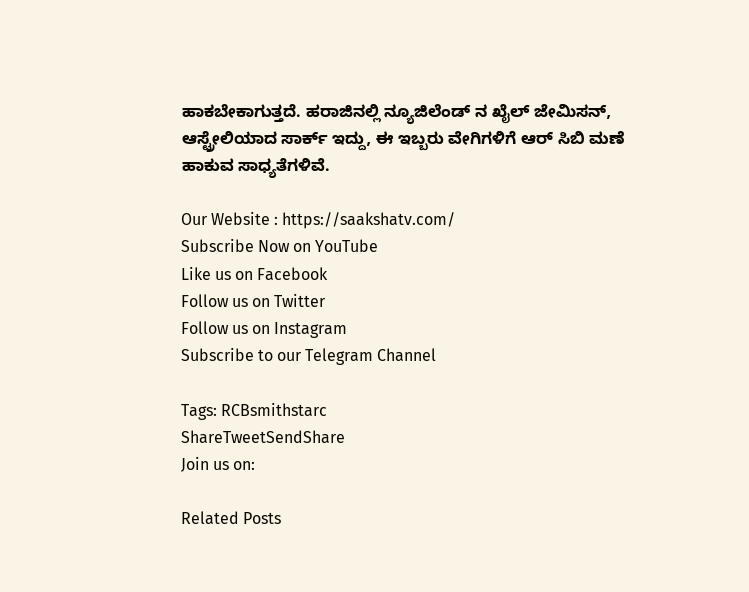ಹಾಕಬೇಕಾಗುತ್ತದೆ. ಹರಾಜಿನಲ್ಲಿ ನ್ಯೂಜಿಲೆಂಡ್ ನ ಖೈಲ್ ಜೇಮಿಸನ್, ಆಸ್ಟ್ರೇಲಿಯಾದ ಸಾರ್ಕ್ ಇದ್ದು, ಈ ಇಬ್ಬರು ವೇಗಿಗಳಿಗೆ ಆರ್ ಸಿಬಿ ಮಣೆ ಹಾಕುವ ಸಾಧ್ಯತೆಗಳಿವೆ.

Our Website : https://saakshatv.com/
Subscribe Now on YouTube
Like us on Facebook
Follow us on Twitter
Follow us on Instagram
Subscribe to our Telegram Channel

Tags: RCBsmithstarc
ShareTweetSendShare
Join us on:

Related Posts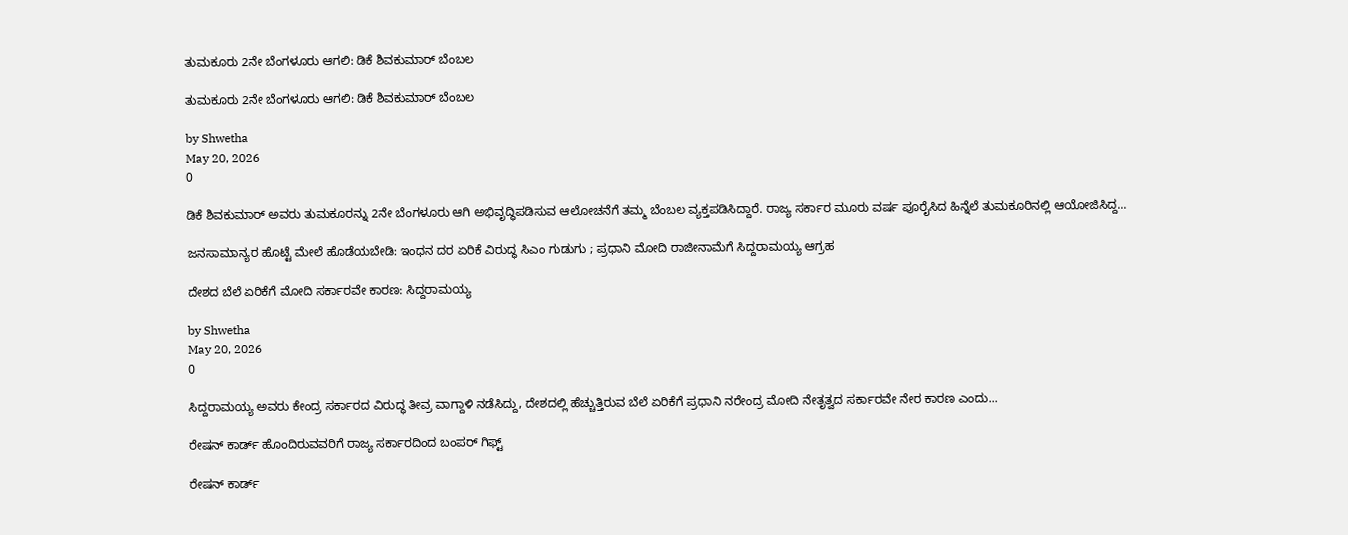ತುಮಕೂರು 2ನೇ ಬೆಂಗಳೂರು ಆಗಲಿ: ಡಿಕೆ ಶಿವಕುಮಾರ್ ಬೆಂಬಲ

ತುಮಕೂರು 2ನೇ ಬೆಂಗಳೂರು ಆಗಲಿ: ಡಿಕೆ ಶಿವಕುಮಾರ್ ಬೆಂಬಲ

by Shwetha
May 20, 2026
0

ಡಿಕೆ ಶಿವಕುಮಾರ್ ಅವರು ತುಮಕೂರನ್ನು 2ನೇ ಬೆಂಗಳೂರು ಆಗಿ ಅಭಿವೃದ್ಧಿಪಡಿಸುವ ಆಲೋಚನೆಗೆ ತಮ್ಮ ಬೆಂಬಲ ವ್ಯಕ್ತಪಡಿಸಿದ್ದಾರೆ. ರಾಜ್ಯ ಸರ್ಕಾರ ಮೂರು ವರ್ಷ ಪೂರೈಸಿದ ಹಿನ್ನೆಲೆ ತುಮಕೂರಿನಲ್ಲಿ ಆಯೋಜಿಸಿದ್ದ...

ಜನಸಾಮಾನ್ಯರ ಹೊಟ್ಟೆ ಮೇಲೆ ಹೊಡೆಯಬೇಡಿ: ಇಂಧನ ದರ ಏರಿಕೆ ವಿರುದ್ಧ ಸಿಎಂ ಗುಡುಗು ; ಪ್ರಧಾನಿ ಮೋದಿ ರಾಜೀನಾಮೆಗೆ ಸಿದ್ದರಾಮಯ್ಯ ಆಗ್ರಹ

ದೇಶದ ಬೆಲೆ ಏರಿಕೆಗೆ ಮೋದಿ ಸರ್ಕಾರವೇ ಕಾರಣ: ಸಿದ್ದರಾಮಯ್ಯ

by Shwetha
May 20, 2026
0

ಸಿದ್ದರಾಮಯ್ಯ ಅವರು ಕೇಂದ್ರ ಸರ್ಕಾರದ ವಿರುದ್ಧ ತೀವ್ರ ವಾಗ್ದಾಳಿ ನಡೆಸಿದ್ದು, ದೇಶದಲ್ಲಿ ಹೆಚ್ಚುತ್ತಿರುವ ಬೆಲೆ ಏರಿಕೆಗೆ ಪ್ರಧಾನಿ ನರೇಂದ್ರ ಮೋದಿ ನೇತೃತ್ವದ ಸರ್ಕಾರವೇ ನೇರ ಕಾರಣ ಎಂದು...

ರೇಷನ್ ಕಾರ್ಡ್ ಹೊಂದಿರುವವರಿಗೆ ರಾಜ್ಯ ಸರ್ಕಾರದಿಂದ ಬಂಪರ್ ಗಿಫ್ಟ್

ರೇಷನ್ ಕಾರ್ಡ್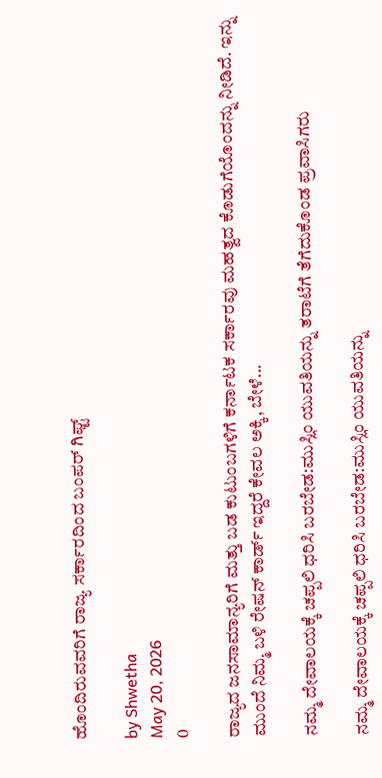ಹೊಂದಿರುವವರಿಗೆ ರಾಜ್ಯ ಸರ್ಕಾರದಿಂದ ಬಂಪರ್ ಗಿಫ್ಟ್

by Shwetha
May 20, 2026
0

ರಾಜ್ಯದ ಜನಸಾಮಾನ್ಯರಿಗೆ ಮತ್ತು ಬಡ ಕುಟುಂಬಗಳಿಗೆ ಕರ್ನಾಟಕ ಸರ್ಕಾರವು ಮಹತ್ವದ ಕೊಡುಗೆಯೊಂದನ್ನು ನೀಡಿದೆ. ಇನ್ನು ಮುಂದೆ ನಿಮ್ಮ ಬಳಿ ರೇಷನ್ ಕಾರ್ಡ್ ಇದ್ದರೆ ಕೇವಲ ಅಕ್ಕಿ, ಬೇಳೆ...

ನಮ್ಮ ದೇವಾಲಯಕ್ಕೆ ಚಪ್ಪಲಿ ಧರಿಸಿ ಬರಬೇಡ:ಮುಸ್ಲಿಂ ಯುವತಿಯನ್ನು ತರಾಟೆಗೆ ತೆಗೆದುಕೊಂಡ ಪ್ರವಾಸಿಗರು

ನಮ್ಮ ದೇವಾಲಯಕ್ಕೆ ಚಪ್ಪಲಿ ಧರಿಸಿ ಬರಬೇಡ:ಮುಸ್ಲಿಂ ಯುವತಿಯನ್ನು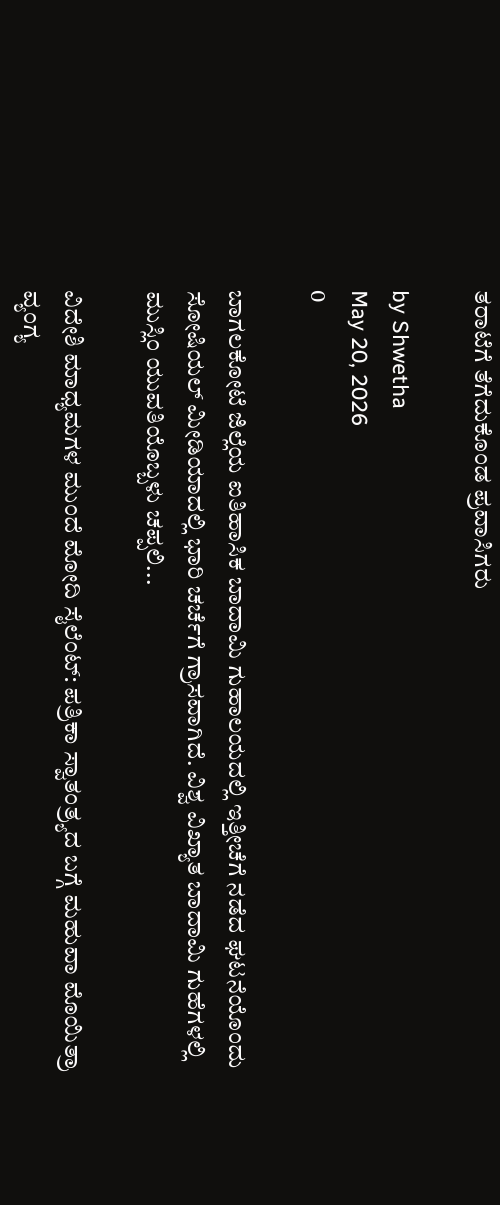ತರಾಟೆಗೆ ತೆಗೆದುಕೊಂಡ ಪ್ರವಾಸಿಗರು

by Shwetha
May 20, 2026
0

ಬಾಗಲಕೋಟೆ ಜಿಲ್ಲೆಯ ಐತಿಹಾಸಿಕ ಬಾದಾಮಿ ಗುಹಾಲಯದಲ್ಲಿ ಇತ್ತೀಚೆಗೆ ನಡೆದ ಘಟನೆಯೊಂದು ಸೋಷಿಯಲ್ ಮೀಡಿಯಾದಲ್ಲಿ ಭಾರಿ ಚರ್ಚೆಗೆ ಗ್ರಾಸವಾಗಿದೆ. ವಿಶ್ವ ವಿಖ್ಯಾತ ಬಾದಾಮಿ ಗುಹೆಗಳಲ್ಲಿ ಮುಸ್ಲಿಂ ಯುವತಿಯೊಬ್ಬಳು ಚಪ್ಪಲಿ...

ವಿದೇಶಿ ಮಾಧ್ಯಮಗಳ ಮುಂದೆ ಮೋದಿ ಸೈಲೆಂಟ್: ಪತ್ರಿಕಾ ಸ್ವಾತಂತ್ರ್ಯದ ಬಗ್ಗೆ ಮಹುವಾ ಮೊಯಿತ್ರಾ ವ್ಯಂಗ್ಯ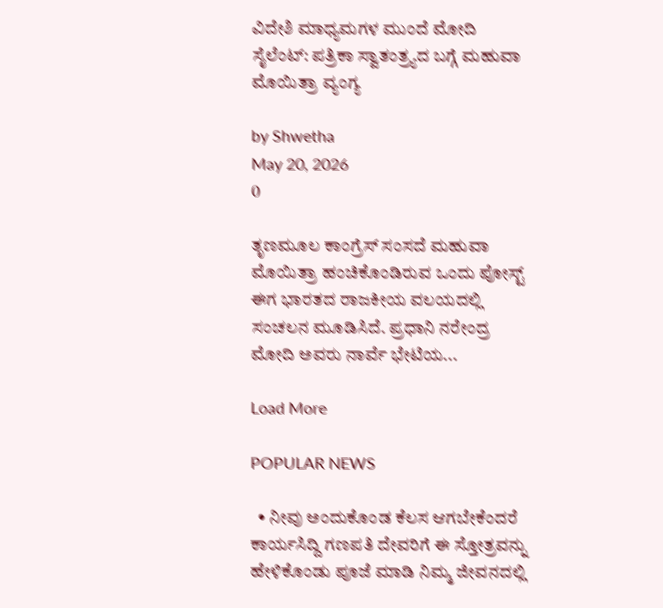ವಿದೇಶಿ ಮಾಧ್ಯಮಗಳ ಮುಂದೆ ಮೋದಿ ಸೈಲೆಂಟ್: ಪತ್ರಿಕಾ ಸ್ವಾತಂತ್ರ್ಯದ ಬಗ್ಗೆ ಮಹುವಾ ಮೊಯಿತ್ರಾ ವ್ಯಂಗ್ಯ

by Shwetha
May 20, 2026
0

ತೃಣಮೂಲ ಕಾಂಗ್ರೆಸ್ ಸಂಸದೆ ಮಹುವಾ ಮೊಯಿತ್ರಾ ಹಂಚಿಕೊಂಡಿರುವ ಒಂದು ಪೋಸ್ಟ್ ಈಗ ಭಾರತದ ರಾಜಕೀಯ ವಲಯದಲ್ಲಿ ಸಂಚಲನ ಮೂಡಿಸಿದೆ. ಪ್ರಧಾನಿ ನರೇಂದ್ರ ಮೋದಿ ಅವರು ನಾರ್ವೆ ಭೇಟಿಯ...

Load More

POPULAR NEWS

  • ನೀವು ಅಂದುಕೊಂಡ ಕೆಲಸ ಆಗಬೇಕೆಂದರೆ ಕಾರ್ಯಸಿದ್ದಿ ಗಣಪತಿ ದೇವರಿಗೆ ಈ ಸ್ತೋತ್ರವನ್ನು ಹೇಳಿಕೊಂಡು ಪೂಜೆ ಮಾಡಿ ನಿಮ್ಮ ಜೀವನದಲ್ಲಿ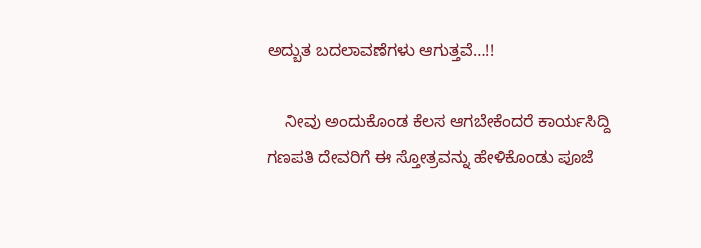ಅದ್ಬುತ ಬದಲಾವಣೆಗಳು ಆಗುತ್ತವೆ…!!

    ನೀವು ಅಂದುಕೊಂಡ ಕೆಲಸ ಆಗಬೇಕೆಂದರೆ ಕಾರ್ಯಸಿದ್ದಿ ಗಣಪತಿ ದೇವರಿಗೆ ಈ ಸ್ತೋತ್ರವನ್ನು ಹೇಳಿಕೊಂಡು ಪೂಜೆ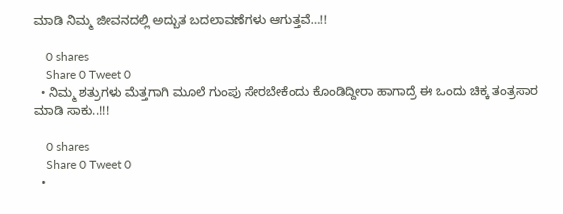ಮಾಡಿ ನಿಮ್ಮ ಜೀವನದಲ್ಲಿ ಅದ್ಬುತ ಬದಲಾವಣೆಗಳು ಆಗುತ್ತವೆ…!!

    0 shares
    Share 0 Tweet 0
  • ನಿಮ್ಮ ಶತ್ರುಗಳು ಮೆತ್ತಗಾಗಿ ಮೂಲೆ ಗುಂಪು ಸೇರಬೇಕೆಂದು ಕೊಂಡಿದ್ದೀರಾ ಹಾಗಾದ್ರೆ ಈ ಒಂದು ಚಿಕ್ಕ ತಂತ್ರಸಾರ ಮಾಡಿ ಸಾಕು..!!!

    0 shares
    Share 0 Tweet 0
  •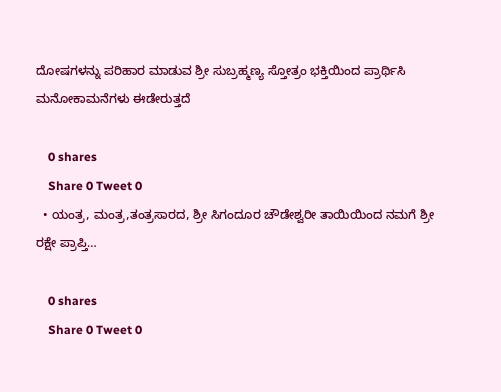ದೋಷಗಳನ್ನು ಪರಿಹಾರ ಮಾಡುವ ಶ್ರೀ ಸುಬ್ರಹ್ಮಣ್ಯ ಸ್ತೋತ್ರಂ ಭಕ್ತಿಯಿಂದ ಪ್ರಾರ್ಥಿಸಿ ಮನೋಕಾಮನೆಗಳು ಈಡೇರುತ್ತದೆ

    0 shares
    Share 0 Tweet 0
  • ಯಂತ್ರ, ಮಂತ್ರ,ತಂತ್ರಸಾರದ, ಶ್ರೀ ಸಿಗಂದೂರ ಚೌಡೇಶ್ವರೀ ತಾಯಿಯಿಂದ ನಮಗೆ ಶ್ರೀ ರಕ್ಷೇ ಪ್ರಾಪ್ತಿ…

    0 shares
    Share 0 Tweet 0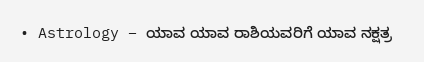• Astrology – ಯಾವ ಯಾವ ರಾಶಿಯವರಿಗೆ ಯಾವ ನಕ್ಷತ್ರ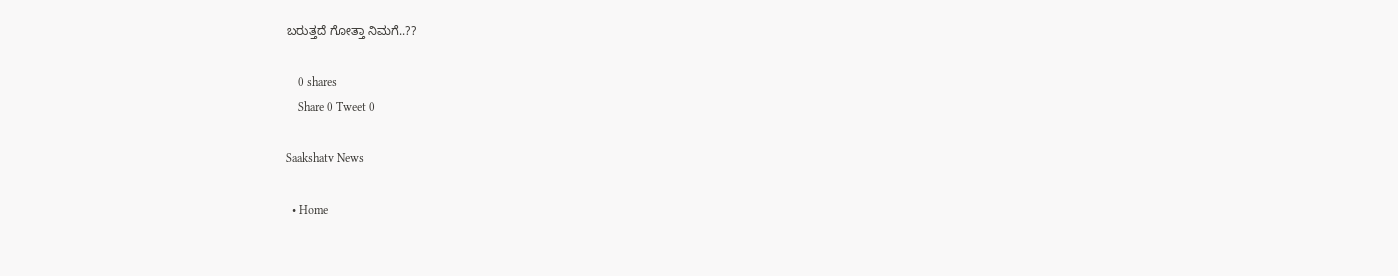ಬರುತ್ತದೆ ಗೋತ್ತಾ ನಿಮಗೆ..??

    0 shares
    Share 0 Tweet 0

Saakshatv News

  • Home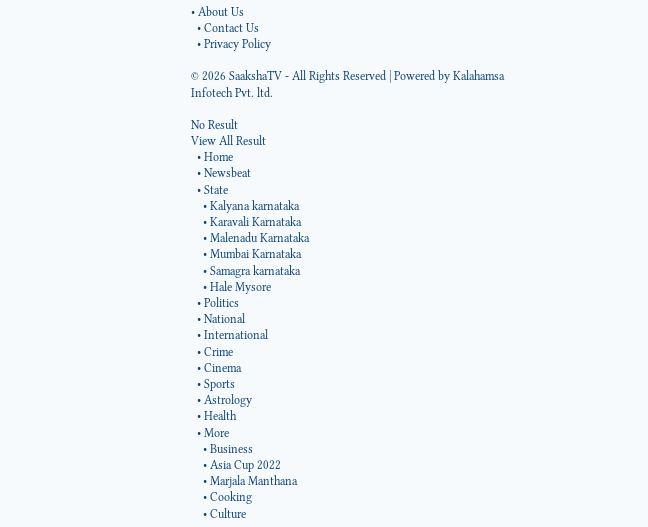• About Us
  • Contact Us
  • Privacy Policy

© 2026 SaakshaTV - All Rights Reserved | Powered by Kalahamsa Infotech Pvt. ltd.

No Result
View All Result
  • Home
  • Newsbeat
  • State
    • Kalyana karnataka
    • Karavali Karnataka
    • Malenadu Karnataka
    • Mumbai Karnataka
    • Samagra karnataka
    • Hale Mysore
  • Politics
  • National
  • International
  • Crime
  • Cinema
  • Sports
  • Astrology
  • Health
  • More
    • Business
    • Asia Cup 2022
    • Marjala Manthana
    • Cooking
    • Culture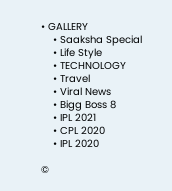• GALLERY
    • Saaksha Special
    • Life Style
    • TECHNOLOGY
    • Travel
    • Viral News
    • Bigg Boss 8
    • IPL 2021
    • CPL 2020
    • IPL 2020

©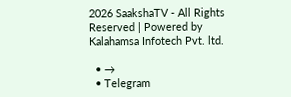2026 SaakshaTV - All Rights Reserved | Powered by Kalahamsa Infotech Pvt. ltd.

  • →
  • Telegram